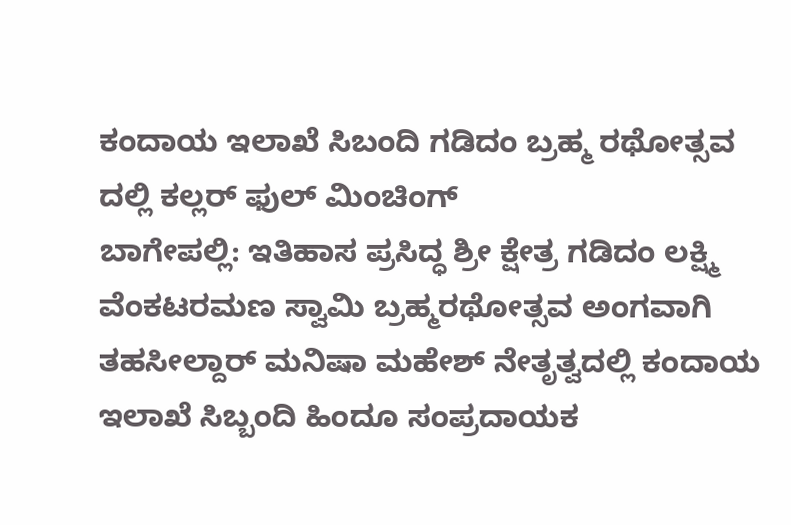ಕಂದಾಯ ಇಲಾಖೆ ಸಿಬಂದಿ ಗಡಿದಂ ಬ್ರಹ್ಮ ರಥೋತ್ಸವ ದಲ್ಲಿ ಕಲ್ಲರ್ ಫುಲ್ ಮಿಂಚಿಂಗ್
ಬಾಗೇಪಲ್ಲಿ: ಇತಿಹಾಸ ಪ್ರಸಿದ್ಧ ಶ್ರೀ ಕ್ಷೇತ್ರ ಗಡಿದಂ ಲಕ್ಷ್ಮಿ ವೆಂಕಟರಮಣ ಸ್ವಾಮಿ ಬ್ರಹ್ಮರಥೋತ್ಸವ ಅಂಗವಾಗಿ ತಹಸೀಲ್ದಾರ್ ಮನಿಷಾ ಮಹೇಶ್ ನೇತೃತ್ವದಲ್ಲಿ ಕಂದಾಯ ಇಲಾಖೆ ಸಿಬ್ಬಂದಿ ಹಿಂದೂ ಸಂಪ್ರದಾಯಕ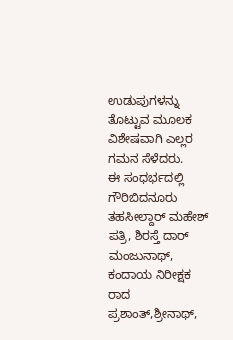ಉಡುಪುಗಳನ್ನು ತೊಟ್ಟುವ ಮೂಲಕ ವಿಶೇಷವಾಗಿ ಎಲ್ಲರ ಗಮನ ಸೆಳೆದರು.
ಈ ಸಂಧರ್ಭದಲ್ಲಿ ಗೌರಿಬಿದನೂರು ತಹಸೀಲ್ದಾರ್ ಮಹೇಶ್ ಪತ್ರಿ, ಶಿರಸ್ತೆ ದಾರ್ ಮಂಜುನಾಥ್, ಕಂದಾಯ ನಿರೀಕ್ಷಕ ರಾದ ಪ್ರಶಾಂತ್,ಶ್ರೀನಾಥ್,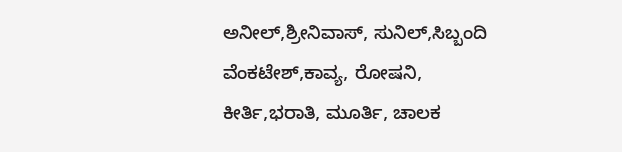ಅನೀಲ್,ಶ್ರೀನಿವಾಸ್, ಸುನಿಲ್,ಸಿಬ್ಬಂದಿ ವೆಂಕಟೇಶ್,ಕಾವ್ಯ, ರೋಷನಿ, ಕೀರ್ತಿ,ಭರಾತಿ, ಮೂರ್ತಿ, ಚಾಲಕ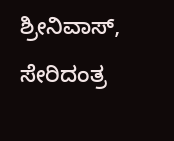ಶ್ರೀನಿವಾಸ್, ಸೇರಿದಂತ್ರ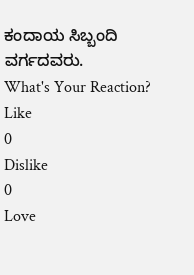ಕಂದಾಯ ಸಿಬ್ಬಂದಿ ವರ್ಗದವರು.
What's Your Reaction?
Like
0
Dislike
0
Love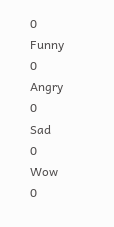0
Funny
0
Angry
0
Sad
0
Wow
0